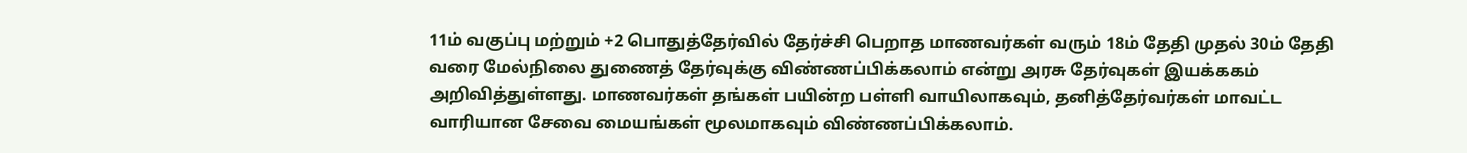11ம் வகுப்பு மற்றும் +2 பொதுத்தேர்வில் தேர்ச்சி பெறாத மாணவர்கள் வரும் 18ம் தேதி முதல் 30ம் தேதி வரை மேல்நிலை துணைத் தேர்வுக்கு விண்ணப்பிக்கலாம் என்று அரசு தேர்வுகள் இயக்ககம் அறிவித்துள்ளது. மாணவர்கள் தங்கள் பயின்ற பள்ளி வாயிலாகவும், தனித்தேர்வர்கள் மாவட்ட வாரியான சேவை மையங்கள் மூலமாகவும் விண்ணப்பிக்கலாம்.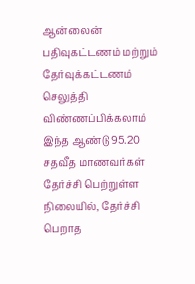ஆன்லைன் பதிவுகட்டணம் மற்றும் தேர்வுக்கட்டணம் செலுத்தி விண்ணப்பிக்கலாம்
இந்த ஆண்டு 95.20 சதவீத மாணவர்கள் தேர்ச்சி பெற்றுள்ள நிலையில், தேர்ச்சி பெறாத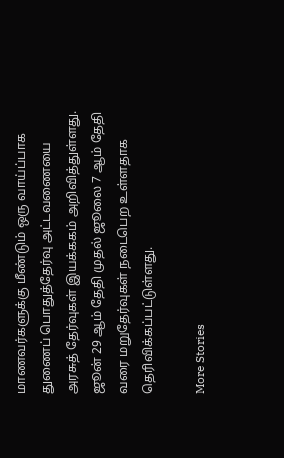மாணவர்களுக்கு மீண்டும் ஒரு வாய்ப்பாக துணைப் பொதுத்தேர்வு அட்டவணையை அரசுத் தேர்வுகள் இயக்ககம் அறிவித்துள்ளது. ஜூன் 29 ஆம் தேதி முதல் ஜூலை 7 ஆம் தேதி வரை மறுதேர்வுகள் நடைபெற உள்ளதாக தெரிவிக்கப்பட்டுள்ளது.

More Stories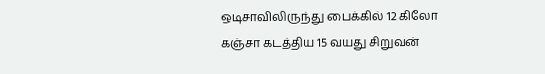ஒடிசாவிலிருந்து பைக்கில் 12 கிலோ கஞ்சா கடத்திய 15 வயது சிறுவன்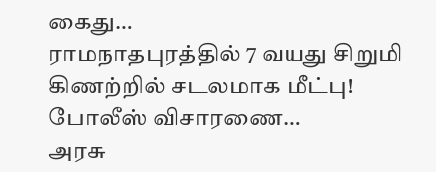கைது…
ராமநாதபுரத்தில் 7 வயது சிறுமி கிணற்றில் சடலமாக மீட்பு! போலீஸ் விசாரணை…
அரசு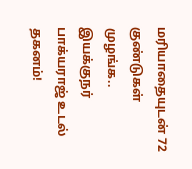மரியாதையுடன் 72 குண்டுகள் முழங்க.. இயக்குநர் பாக்யராஜ் உடல் தகனம்!